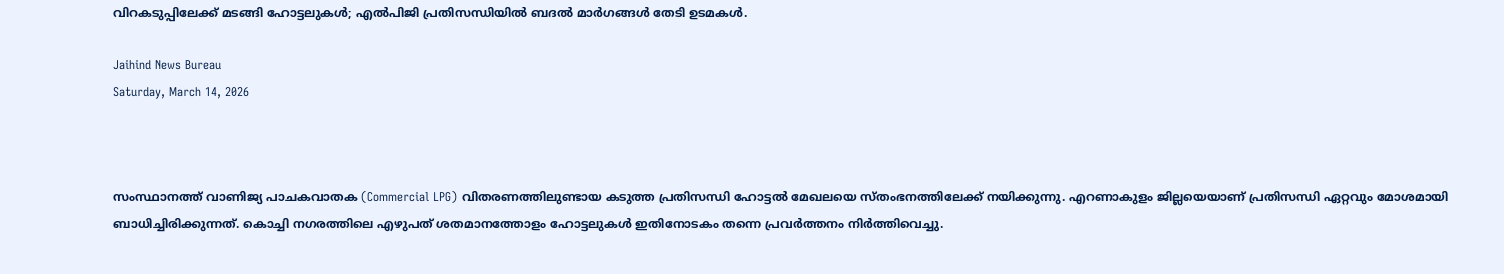വിറകടുപ്പിലേക്ക് മടങ്ങി ഹോട്ടലുകൾ; എൽപിജി പ്രതിസന്ധിയിൽ ബദൽ മാർഗങ്ങൾ തേടി ഉടമകൾ.

Jaihind News Bureau
Saturday, March 14, 2026



സംസ്ഥാനത്ത് വാണിജ്യ പാചകവാതക (Commercial LPG) വിതരണത്തിലുണ്ടായ കടുത്ത പ്രതിസന്ധി ഹോട്ടൽ മേഖലയെ സ്തംഭനത്തിലേക്ക് നയിക്കുന്നു. എറണാകുളം ജില്ലയെയാണ് പ്രതിസന്ധി ഏറ്റവും മോശമായി ബാധിച്ചിരിക്കുന്നത്. കൊച്ചി നഗരത്തിലെ എഴുപത് ശതമാനത്തോളം ഹോട്ടലുകൾ ഇതിനോടകം തന്നെ പ്രവർത്തനം നിർത്തിവെച്ചു.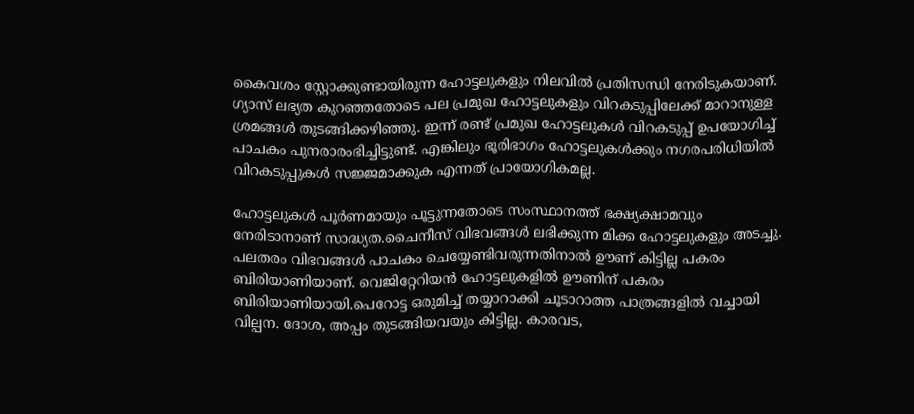കൈവശം സ്റ്റോക്കുണ്ടായിരുന്ന ഹോട്ടലുകളും നിലവിൽ പ്രതിസന്ധി നേരിടുകയാണ്. ഗ്യാസ് ലഭ്യത കുറഞ്ഞതോടെ പല പ്രമുഖ ഹോട്ടലുകളും വിറകടുപ്പിലേക്ക് മാറാനുള്ള ശ്രമങ്ങൾ തുടങ്ങിക്കഴിഞ്ഞു. ഇന്ന് രണ്ട് പ്രമുഖ ഹോട്ടലുകൾ വിറകടുപ്പ് ഉപയോഗിച്ച് പാചകം പുനരാരംഭിച്ചിട്ടുണ്ട്. എങ്കിലും ഭൂരിഭാഗം ഹോട്ടലുകൾക്കും നഗരപരിധിയിൽ വിറകടുപ്പുകൾ സജ്ജമാക്കുക എന്നത് പ്രായോഗികമല്ല.

ഹോട്ടലുകൾ പൂർണമായും പൂട്ടുന്നതോടെ സംസ്ഥാനത്ത് ഭക്ഷ്യക്ഷാമവും നേരിടാനാണ് സാദ്ധ്യത.ചൈനീസ് വിഭവങ്ങൾ ലഭിക്കുന്ന മിക്ക ഹോട്ടലുകളും അടച്ചു. പലതരം വിഭവങ്ങൾ പാചകം ചെയ്യേണ്ടിവരുന്നതിനാൽ ഊണ് കിട്ടില്ല പകരം ബിരിയാണിയാണ്. വെജിറ്റേറിയൻ ഹോട്ടലുകളിൽ ഊണിന് പകരം ബിരിയാണിയായി.പെറോട്ട ഒരുമിച്ച് തയ്യാറാക്കി ചൂടാറാത്ത പാത്രങ്ങളിൽ വച്ചായി വില്പന. ദോശ, അപ്പം തുടങ്ങിയവയും കിട്ടില്ല. കാരവട,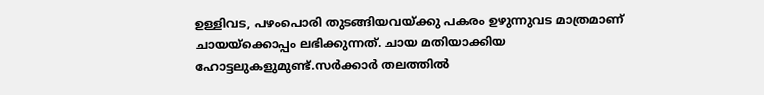ഉള്ളിവട, പഴംപൊരി തുടങ്ങിയവയ്ക്കു പകരം ഉഴുന്നുവട മാത്രമാണ് ചായയ്ക്കൊപ്പം ലഭിക്കുന്നത്. ചായ മതിയാക്കിയ ഹോട്ടലുകളുമുണ്ട്.സർക്കാർ തലത്തിൽ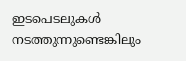ഇടപെടലുകൾ നടത്തുന്നുണ്ടെങ്കിലും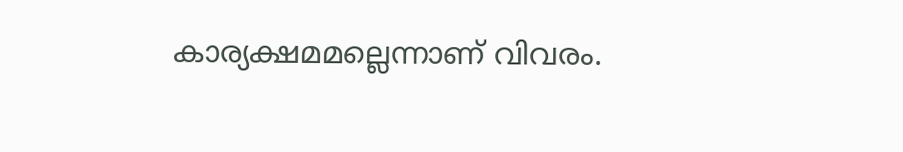കാര്യക്ഷമമല്ലെന്നാണ് വിവരം.